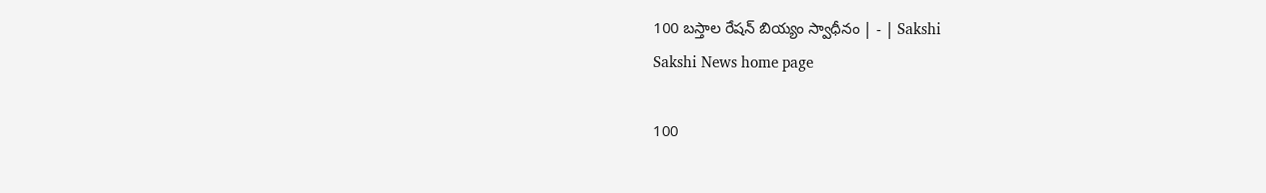100 బస్తాల రేషన్‌ బియ్యం స్వాధీనం | - | Sakshi
Sakshi News home page

100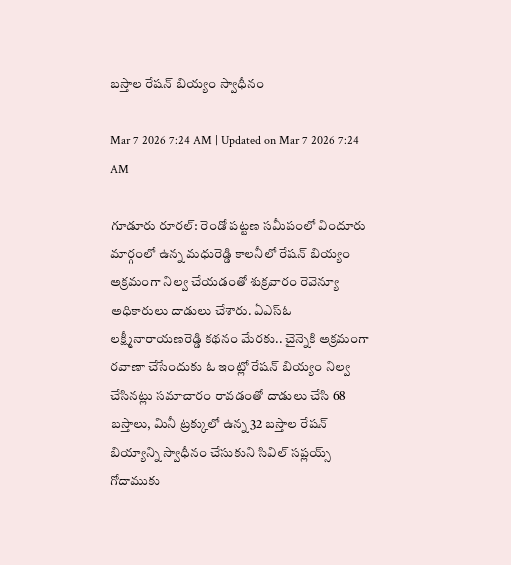బస్తాల రేషన్‌ బియ్యం స్వాధీనం

Mar 7 2026 7:24 AM | Updated on Mar 7 2026 7:24 AM

గూడూరు రూరల్‌: రెండో పట్టణ సమీపంలో విందూరు మార్గంలో ఉన్న మధురెడ్డి కాలనీలో రేషన్‌ బియ్యం అక్రమంగా నిల్వ చేయడంతో శుక్రవారం రెవెన్యూ అధికారులు దాడులు చేశారు. ఏఎస్‌ఓ లక్ష్మీనారాయణరెడ్డి కథనం మేరకు.. చైన్నెకి అక్రమంగా రవాణా చేసేందుకు ఓ ఇంట్లో రేషన్‌ బియ్యం నిల్వ చేసినట్లు సమాచారం రావడంతో దాడులు చేసి 68 బస్తాలు, మినీ ట్రక్కులో ఉన్న 32 బస్తాల రేషన్‌ బియ్యాన్ని స్వాధీనం చేసుకుని సివిల్‌ సప్లయ్స్‌ గోదాముకు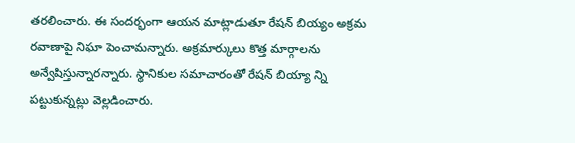తరలించారు. ఈ సందర్భంగా ఆయన మాట్లాడుతూ రేషన్‌ బియ్యం అక్రమ రవాణాపై నిఘా పెంచామన్నారు. అక్రమార్కులు కొత్త మార్గాలను అన్వేషిస్తున్నారన్నారు. స్థానికుల సమాచారంతో రేషన్‌ బియ్యా న్ని పట్టుకున్నట్లు వెల్లడించారు.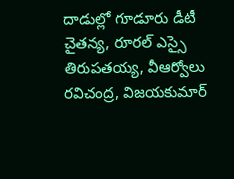దాడుల్లో గూడూరు డీటీ చైతన్య, రూరల్‌ ఎస్సై తిరుపతయ్య, వీఆర్వోలు రవిచంద్ర, విజయకుమార్‌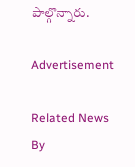పాల్గొన్నారు.

Advertisement

Related News By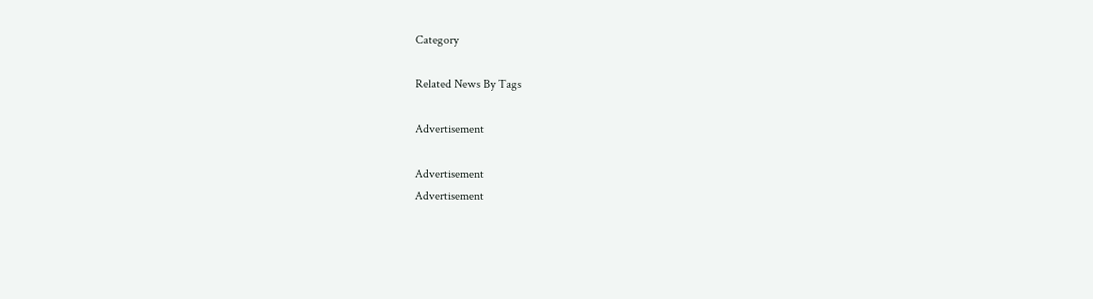Category

Related News By Tags

Advertisement

Advertisement
Advertisement